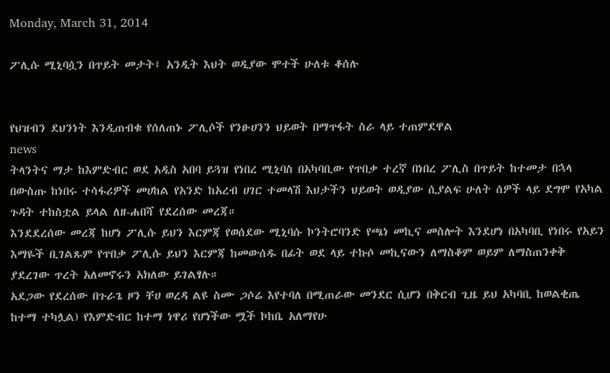Monday, March 31, 2014

ፖሊሱ ሚኒባሷን በጥይት መታት፤ አንዲት እህት ወዲያው ሞተች ሁለቱ ቆሰሉ


የህዝብን ደህንነት እንዲጠብቁ የሰለጠኑ ፖሊሶች የንፁሀንን ህይወት በማጥፋት ስራ ላይ ተጠምደዋል
news
ትላንትና ማታ ከእምድብር ወደ አዲስ አበባ ይጓዝ የነበረ ሚኒባስ በአካባቢው የጥበቃ ተረኛ በነበረ ፖሊስ በጥይት ከተመታ በኋላ በውስጡ ከነበሩ ተሳፋሪዎች መሀከል የአንድ ከአረብ ሀገር ተመላሽ እህታችን ህይወት ወዲያው ሲያልፍ ሁለት ሰዎች ላይ ደግሞ የአካል ጉዳት ተከስቷል ይላል ለዘ-ሐበሻ የደረሰው መረጃ።
እንደደረሰው መረጃ ከሆነ ፖሊሱ ይህን እርምጃ የወሰደው ሚኒባሱ ኮንትሮባንድ የጫነ መኪና መስሎት እንደሆነ በአካባቢ የነበሩ የአይን እማዬች ቢገልጹም የጥበቃ ፖሊሱ ይህን እርምጃ ከመውሰዱ በፊት ወደ ላይ ተኩሶ መኪናውን ለማስቆም ወይም ለማስጠንቀቅ ያደረገው ጥረት አለመኖሩን አክለው ይገልፃሉ።
አደጋው የደረሰው በጉራጌ ዞን ቸሀ ወረዳ ልዩ ስሙ ጋሶሬ እየተባለ በሚጠራው መንደር ሲሆን በቅርብ ጊዜ ይህ አካባቢ ከወልቂጤ ከተማ ተካሏል) የእምድብር ከተማ ነዋሪ የሆነችው ሟች ኮከቤ አለማየሁ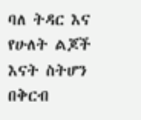ባለ ትዳር እና የሁለት ልጆች እናት ስትሆን በቅርብ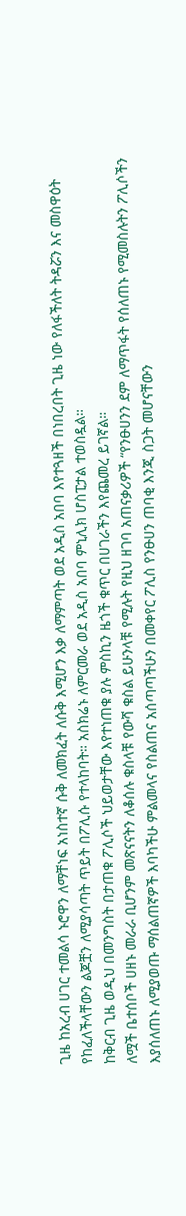ጊዜ ከአረብ ሀገር ተመልሳ ኑሮዋን ለማቸነፍ አነስተኛ ሱቅ ለመክፈት ለሱቅ እሚሆን እቃ ለማምጣት ወደ አዲስ አበባ እየተጓዘች በነበረበት ጊዜ ነው የለፋችለት ትዳሯን እና መስዋዕት የከፈለችላቸውን ልጆቿን ለሚያሳጣት ጥይት በፖሊሱ የተላከባት። አስክሬኑ ለምርመራ ወደ አዲስ አበባ ምኒሊክ ሆስፒታል ተወስዷል።
ከቅርብ ጊዜ ወዲህ በመንግስት በታጠቁ ፖሊሶች ህይወታቸው እየተነጠቁ ያሉ ምስኪን ዜጎች ቁጥር በሀገራችን እየጨመረ ይገኛል።
ለሟች ቤተሰቦች ሀዘኑ መራራ ቢሆንም መጽናናትን ለቆሰሉ ቁስላቹ የውሻ ቁስል ይሁንላቹ የሚሉት የዚህ ዘገባ አጠናቃሪዎች “የንፁሀንን ደም ለማጥፋት የሰለጠኑ የሚመስሉትን ፖሊሶችን እያሰለጠኑ ለሚያወጡ ማሰልጠኛዎች እባካችሁ ምልመላና የስልጠና አሰጣጣችሁን በመቀየር ፖሊስ የንፁሀን ጠባቂ እንጂ ስጋት መሆናቸውን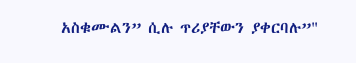አስቁሙልን” ሲሉ ጥሪያቸውን ያቀርባሉ”"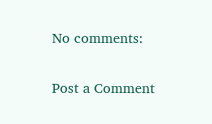No comments:

Post a Comment